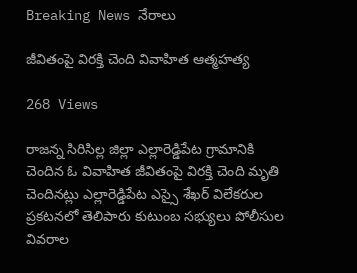Breaking News నేరాలు

జీవితంపై విరక్తి చెంది వివాహిత ఆత్మహత్య

268 Views

రాజన్న సిరిసిల్ల జిల్లా ఎల్లారెడ్డిపేట గ్రామానికి చెందిన ఓ వివాహిత జీవితంపై విరక్తి చెంది మృతి చెందినట్లు ఎల్లారెడ్డిపేట ఎస్సై శేఖర్ విలేకరుల ప్రకటనలో తెలిపారు కుటుంబ సభ్యులు పోలీసుల వివరాల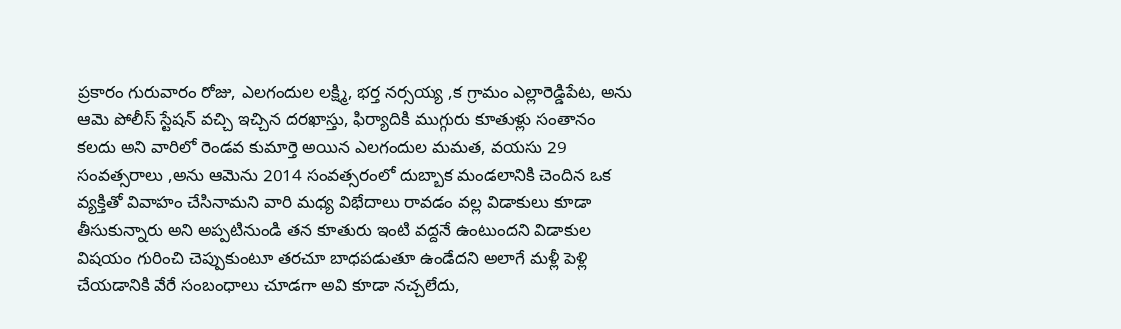ప్రకారం గురువారం రోజు, ఎలగందుల లక్ష్మి, భర్త నర్సయ్య ,క గ్రామం ఎల్లారెడ్డిపేట, అను ఆమె పోలీస్ స్టేషన్ వచ్చి ఇచ్చిన దరఖాస్తు, ఫిర్యాదికి ముగ్గురు కూతుళ్లు సంతానం కలదు అని వారిలో రెండవ కుమార్తె అయిన ఎలగందుల మమత, వయసు 29 సంవత్సరాలు ,అను ఆమెను 2014 సంవత్సరంలో దుబ్బాక మండలానికి చెందిన ఒక వ్యక్తితో వివాహం చేసినామని వారి మధ్య విభేదాలు రావడం వల్ల విడాకులు కూడా తీసుకున్నారు అని అప్పటినుండి తన కూతురు ఇంటి వద్దనే ఉంటుందని విడాకుల విషయం గురించి చెప్పుకుంటూ తరచూ బాధపడుతూ ఉండేదని అలాగే మళ్లీ పెళ్లి చేయడానికి వేరే సంబంధాలు చూడగా అవి కూడా నచ్చలేదు,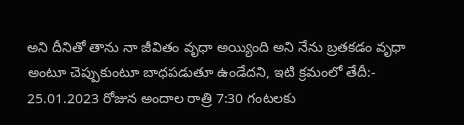అని దీనితో తాను నా జీవితం వృధా అయ్యింది అని నేను బ్రతకడం వృధా అంటూ చెప్పుకుంటూ బాధపడుతూ ఉండేదని, ఇటి క్రమంలో తేదీ:- 25.01.2023 రోజున అందాల రాత్రి 7:30 గంటలకు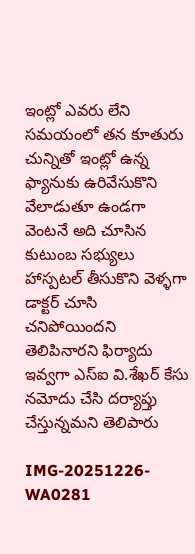ఇంట్లో ఎవరు లేని సమయంలో తన కూతురు చున్నితో ఇంట్లో ఉన్న ఫ్యానుకు ఉరివేసుకొని వేలాడుతూ ఉండగా వెంటనే అది చూసిన కుటుంబ సభ్యులు హాస్పటల్ తీసుకొని వెళ్ళగా డాక్టర్ చూసి చనిపోయిందని తెలిపినారని ఫిర్యాదు ఇవ్వగా ఎస్ఐ వి.శేఖర్ కేసు నమోదు చేసి దర్యాప్తు చేస్తున్నమని తెలిపారు

IMG-20251226-WA0281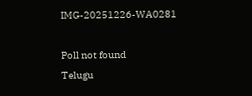IMG-20251226-WA0281

Poll not found
Telugu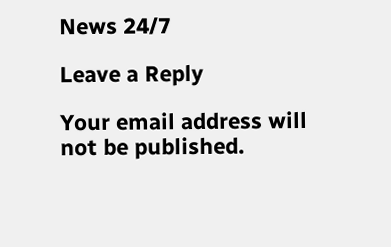News 24/7

Leave a Reply

Your email address will not be published.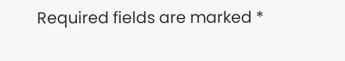Required fields are marked *